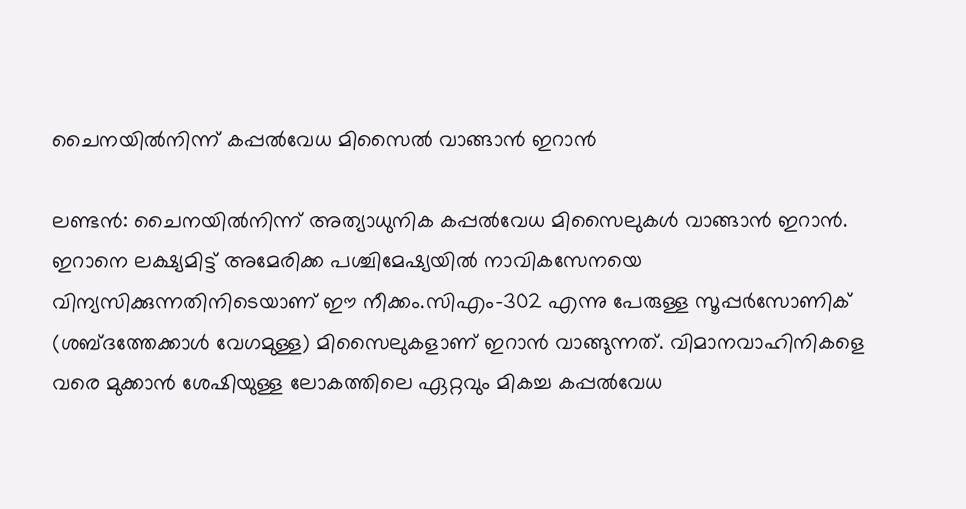ചൈനയിൽനിന്ന് കപ്പൽവേധ മിസൈൽ വാങ്ങാൻ ഇറാൻ

ലണ്ടൻ: ചൈനയിൽനിന്ന് അത്യാധുനിക കപ്പൽവേധ മിസൈലുകൾ വാങ്ങാൻ ഇറാൻ. ഇറാനെ ലക്ഷ്യമിട്ട് അമേരിക്ക പശ്ചിമേഷ്യയിൽ നാവികസേനയെ വിന്യസിക്കുന്നതിനിടെയാണ് ഈ നീക്കം.സിഎം-302 എന്നു പേരുള്ള സൂപ്പർസോണിക് (ശബ്ദത്തേക്കാൾ വേഗമുള്ള) മിസൈലുകളാണ് ഇറാൻ വാങ്ങുന്നത്. വിമാനവാഹിനികളെ വരെ മുക്കാൻ ശേഷിയുള്ള ലോകത്തിലെ ഏറ്റവും മികച്ച കപ്പൽവേധ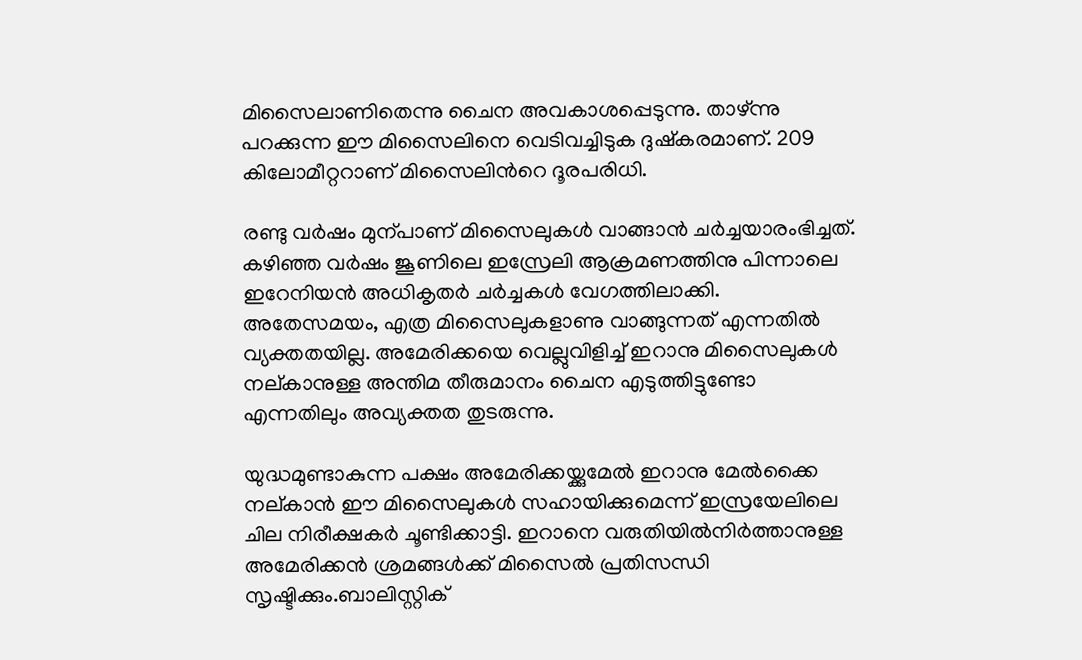മിസൈലാണിതെന്നു ചൈന അവകാശപ്പെടുന്നു. താഴ്ന്നു പറക്കുന്ന ഈ മിസൈലിനെ വെടിവച്ചിടുക ദുഷ്കരമാണ്. 209 കിലോമീറ്ററാണ് മിസൈലിന്‍റെ ദൂരപരിധി.

രണ്ടു വർഷം മുന്പാണ് മിസൈലുകൾ വാങ്ങാൻ ചർച്ചയാരംഭിച്ചത്. കഴിഞ്ഞ വർഷം ജൂണിലെ ഇസ്രേലി ആക്രമണത്തിനു പിന്നാലെ ഇറേനിയൻ അധികൃതർ ചർച്ചകൾ വേഗത്തിലാക്കി. അതേസമയം, എത്ര മിസൈലുകളാണു വാങ്ങുന്നത് എന്നതിൽ വ്യക്തതയില്ല. അമേരിക്കയെ വെല്ലുവിളിച്ച് ഇറാനു മിസൈലുകൾ നല്കാനുള്ള അന്തിമ തീരുമാനം ചൈന എടുത്തിട്ടുണ്ടോ എന്നതിലും അവ്യക്തത തുടരുന്നു.

യുദ്ധമുണ്ടാകുന്ന പക്ഷം അമേരിക്കയ്ക്കുമേൽ ഇറാനു മേൽക്കൈ നല്കാൻ ഈ മിസൈലുകൾ സഹായിക്കുമെന്ന് ഇസ്രയേലിലെ ചില നിരീക്ഷകർ ചൂണ്ടിക്കാട്ടി. ഇറാനെ വരുതിയിൽനിർത്താനുള്ള അമേരിക്കൻ ശ്രമങ്ങൾക്ക് മിസൈൽ പ്രതിസന്ധി സൃഷ്ടിക്കും.ബാലിസ്റ്റിക്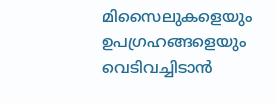മിസൈലുകളെയും ഉപഗ്രഹങ്ങളെയും വെടിവച്ചിടാൻ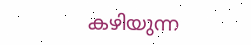കഴിയുന്ന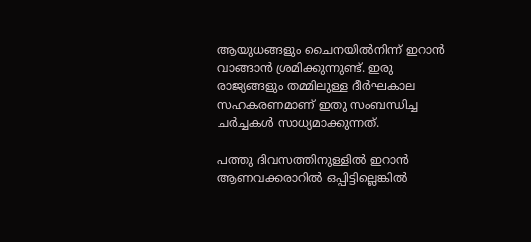ആയുധങ്ങളും ചൈനയിൽനിന്ന് ഇറാൻ വാങ്ങാൻ ശ്രമിക്കുന്നുണ്ട്. ഇരു രാജ്യങ്ങളും തമ്മിലുള്ള ദീർഘകാല സഹകരണമാണ് ഇതു സംബന്ധിച്ച ചർച്ചകൾ സാധ്യമാക്കുന്നത്.

പത്തു ദിവസത്തിനുള്ളിൽ ഇറാൻ ആണവക്കരാറിൽ ഒപ്പിട്ടില്ലെങ്കിൽ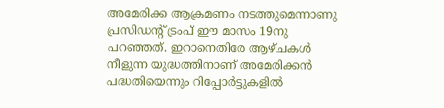അമേരിക്ക ആക്രമണം നടത്തുമെന്നാണു പ്രസിഡന്‍റ് ട്രംപ് ഈ മാസം 19നു പറഞ്ഞത്. ഇറാനെതിരേ ആഴ്ചകൾ നീളുന്ന യുദ്ധത്തിനാണ് അമേരിക്കൻ പദ്ധതിയെന്നും റിപ്പോർട്ടുകളിൽ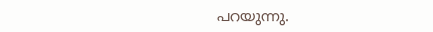പറയുന്നു.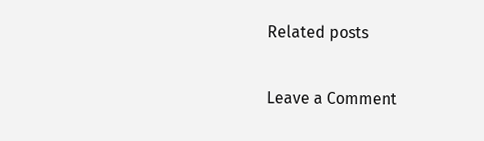Related posts

Leave a Comment